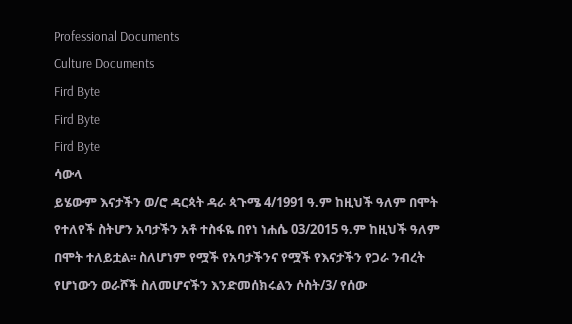Professional Documents
Culture Documents
Fird Byte
Fird Byte
Fird Byte
ሳውላ
ይሄውም እናታችን ወ/ሮ ዳርጳት ዳራ ጳጉሜ 4/1991 ዓ.ም ከዚህች ዓለም በሞት
የተለየች ስትሆን አባታችን አቶ ተስፋዬ በየነ ነሐሴ 03/2015 ዓ.ም ከዚህች ዓለም
በሞት ተለይቷል፡፡ ስለሆነም የሟች የአባታችንና የሟች የእናታችን የጋራ ንብረት
የሆነውን ወራሾች ስለመሆናችን እንድመሰክሩልን ሶስት/3/ የሰው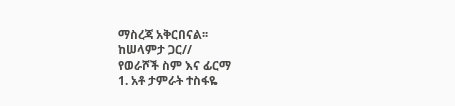ማስረጃ አቅርበናል፡፡
ከሠላምታ ጋር//
የወራሾች ስም እና ፊርማ
1. አቶ ታምራት ተስፋዬ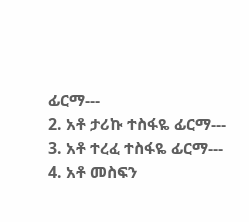ፊርማ---
2. አቶ ታሪኩ ተስፋዬ ፊርማ---
3. አቶ ተረፈ ተስፋዬ ፊርማ---
4. አቶ መስፍን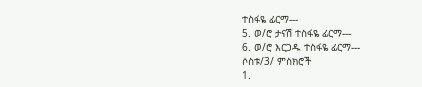ተስፋዬ ፊርማ---
5. ወ/ሮ ታናሽ ተስፋዬ ፊርማ---
6. ወ/ሮ እርጋዱ ተስፋዬ ፊርማ---
ሶስቱ/3/ ምስክሮች
1.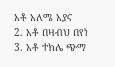አቶ አለሜ አያና
2. አቶ በዛብህ በየነ
3. አቶ ተክሌ ጭማ